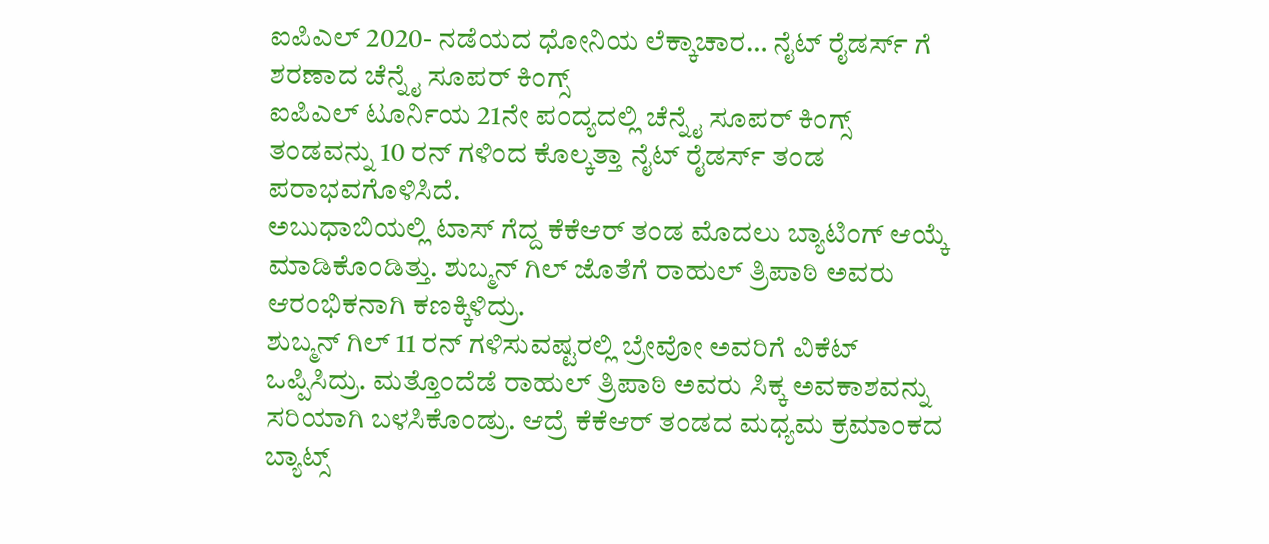ಐಪಿಎಲ್ 2020- ನಡೆಯದ ಧೋನಿಯ ಲೆಕ್ಕಾಚಾರ… ನೈಟ್ ರೈಡರ್ಸ್ ಗೆ ಶರಣಾದ ಚೆನ್ನೈ ಸೂಪರ್ ಕಿಂಗ್ಸ್
ಐಪಿಎಲ್ ಟೂರ್ನಿಯ 21ನೇ ಪಂದ್ಯದಲ್ಲಿ ಚೆನ್ನೈ ಸೂಪರ್ ಕಿಂಗ್ಸ್ ತಂಡವನ್ನು 10 ರನ್ ಗಳಿಂದ ಕೊಲ್ಕತ್ತಾ ನೈಟ್ ರೈಡರ್ಸ್ ತಂಡ ಪರಾಭವಗೊಳಿಸಿದೆ.
ಅಬುಧಾಬಿಯಲ್ಲಿ ಟಾಸ್ ಗೆದ್ದ ಕೆಕೆಆರ್ ತಂಡ ಮೊದಲು ಬ್ಯಾಟಿಂಗ್ ಆಯ್ಕೆ ಮಾಡಿಕೊಂಡಿತ್ತು. ಶುಬ್ಮನ್ ಗಿಲ್ ಜೊತೆಗೆ ರಾಹುಲ್ ತ್ರಿಪಾಠಿ ಅವರು ಆರಂಭಿಕನಾಗಿ ಕಣಕ್ಕಿಳಿದ್ರು.
ಶುಬ್ಮನ್ ಗಿಲ್ 11 ರನ್ ಗಳಿಸುವಷ್ಟರಲ್ಲಿ ಬ್ರೇವೋ ಅವರಿಗೆ ವಿಕೆಟ್ ಒಪ್ಪಿಸಿದ್ರು. ಮತ್ತೊಂದೆಡೆ ರಾಹುಲ್ ತ್ರಿಪಾಠಿ ಅವರು ಸಿಕ್ಕ ಅವಕಾಶವನ್ನು ಸರಿಯಾಗಿ ಬಳಸಿಕೊಂಡ್ರು. ಆದ್ರೆ ಕೆಕೆಆರ್ ತಂಡದ ಮಧ್ಯಮ ಕ್ರಮಾಂಕದ ಬ್ಯಾಟ್ಸ್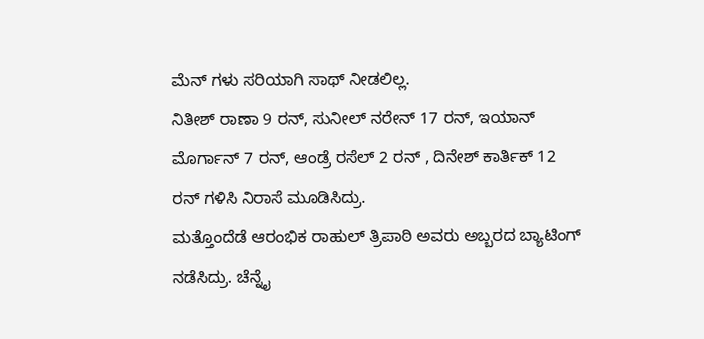ಮೆನ್ ಗಳು ಸರಿಯಾಗಿ ಸಾಥ್ ನೀಡಲಿಲ್ಲ.
ನಿತೀಶ್ ರಾಣಾ 9 ರನ್, ಸುನೀಲ್ ನರೇನ್ 17 ರನ್, ಇಯಾನ್ ಮೊರ್ಗಾನ್ 7 ರನ್, ಆಂಡ್ರೆ ರಸೆಲ್ 2 ರನ್ , ದಿನೇಶ್ ಕಾರ್ತಿಕ್ 12 ರನ್ ಗಳಿಸಿ ನಿರಾಸೆ ಮೂಡಿಸಿದ್ರು.
ಮತ್ತೊಂದೆಡೆ ಆರಂಭಿಕ ರಾಹುಲ್ ತ್ರಿಪಾಠಿ ಅವರು ಅಬ್ಬರದ ಬ್ಯಾಟಿಂಗ್ ನಡೆಸಿದ್ರು. ಚೆನ್ನೈ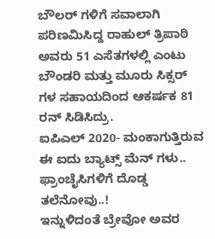ಬೌಲರ್ ಗಳಿಗೆ ಸವಾಲಾಗಿ ಪರಿಣಮಿಸಿದ್ದ ರಾಹುಲ್ ತ್ರಿಪಾಠಿ ಅವರು 51 ಎಸೆತಗಳಲ್ಲಿ ಎಂಟು ಬೌಂಡರಿ ಮತ್ತು ಮೂರು ಸಿಕ್ಸರ್ ಗಳ ಸಹಾಯದಿಂದ ಆಕರ್ಷಕ 81 ರನ್ ಸಿಡಿಸಿದ್ರು.
ಐಪಿಎಲ್ 2020- ಮಂಕಾಗುತ್ತಿರುವ ಈ ಐದು ಬ್ಯಾಟ್ಸ್ ಮೆನ್ ಗಳು.. ಫ್ರಾಂಚೈಸಿಗಳಿಗೆ ದೊಡ್ಡ ತಲೆನೋವು..!
ಇನ್ನುಳಿದಂತೆ ಬ್ರೇವೋ ಅವರ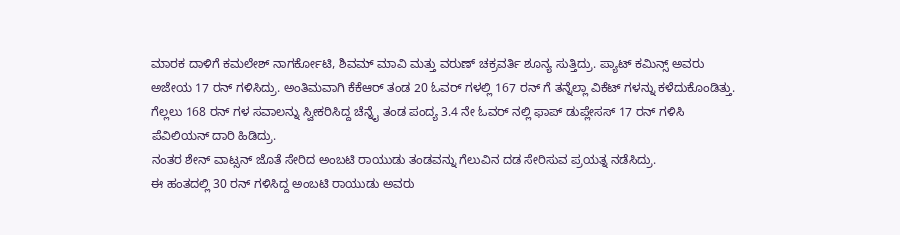ಮಾರಕ ದಾಳಿಗೆ ಕಮಲೇಶ್ ನಾಗರ್ಕೋಟಿ, ಶಿವಮ್ ಮಾವಿ ಮತ್ತು ವರುಣ್ ಚಕ್ರವರ್ತಿ ಶೂನ್ಯ ಸುತ್ತಿದ್ರು. ಪ್ಯಾಟ್ ಕಮಿನ್ಸ್ ಅವರು ಅಜೇಯ 17 ರನ್ ಗಳಿಸಿದ್ರು. ಅಂತಿಮವಾಗಿ ಕೆಕೆಆರ್ ತಂಡ 20 ಓವರ್ ಗಳಲ್ಲಿ 167 ರನ್ ಗೆ ತನ್ನೆಲ್ಲಾ ವಿಕೆಟ್ ಗಳನ್ನು ಕಳೆದುಕೊಂಡಿತ್ತು.
ಗೆಲ್ಲಲು 168 ರನ್ ಗಳ ಸವಾಲನ್ನು ಸ್ವೀಕರಿಸಿದ್ದ ಚೆನ್ನೈ ತಂಡ ಪಂದ್ಯ 3.4 ನೇ ಓವರ್ ನಲ್ಲಿ ಫಾಪ್ ಡುಪ್ಲೇಸಸ್ 17 ರನ್ ಗಳಿಸಿ ಪೆವಿಲಿಯನ್ ದಾರಿ ಹಿಡಿದ್ರು.
ನಂತರ ಶೇನ್ ವಾಟ್ಸನ್ ಜೊತೆ ಸೇರಿದ ಅಂಬಟಿ ರಾಯುಡು ತಂಡವನ್ನು ಗೆಲುವಿನ ದಡ ಸೇರಿಸುವ ಪ್ರಯತ್ನ ನಡೆಸಿದ್ರು.
ಈ ಹಂತದಲ್ಲಿ 30 ರನ್ ಗಳಿಸಿದ್ದ ಅಂಬಟಿ ರಾಯುಡು ಅವರು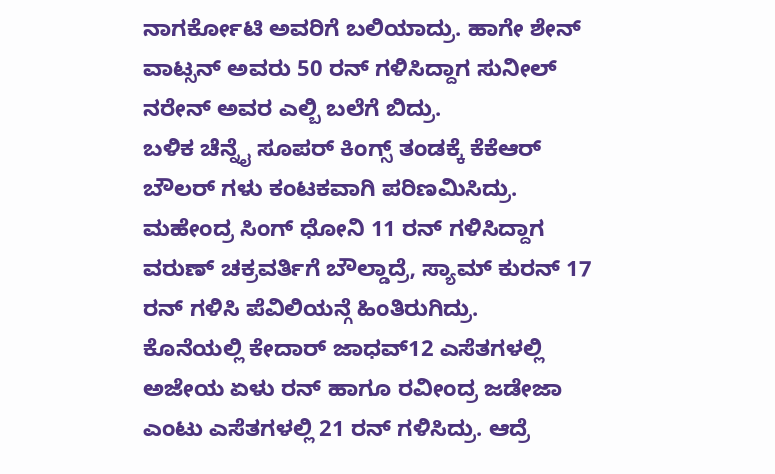ನಾಗರ್ಕೋಟಿ ಅವರಿಗೆ ಬಲಿಯಾದ್ರು. ಹಾಗೇ ಶೇನ್ ವಾಟ್ಸನ್ ಅವರು 50 ರನ್ ಗಳಿಸಿದ್ದಾಗ ಸುನೀಲ್ ನರೇನ್ ಅವರ ಎಲ್ಬಿ ಬಲೆಗೆ ಬಿದ್ರು.
ಬಳಿಕ ಚೆನ್ನೈ ಸೂಪರ್ ಕಿಂಗ್ಸ್ ತಂಡಕ್ಕೆ ಕೆಕೆಆರ್ ಬೌಲರ್ ಗಳು ಕಂಟಕವಾಗಿ ಪರಿಣಮಿಸಿದ್ರು. ಮಹೇಂದ್ರ ಸಿಂಗ್ ಧೋನಿ 11 ರನ್ ಗಳಿಸಿದ್ದಾಗ ವರುಣ್ ಚಕ್ರವರ್ತಿಗೆ ಬೌಲ್ಡಾದ್ರೆ, ಸ್ಯಾಮ್ ಕುರನ್ 17 ರನ್ ಗಳಿಸಿ ಪೆವಿಲಿಯನ್ಗೆ ಹಿಂತಿರುಗಿದ್ರು.
ಕೊನೆಯಲ್ಲಿ ಕೇದಾರ್ ಜಾಧವ್12 ಎಸೆತಗಳಲ್ಲಿ ಅಜೇಯ ಏಳು ರನ್ ಹಾಗೂ ರವೀಂದ್ರ ಜಡೇಜಾ ಎಂಟು ಎಸೆತಗಳಲ್ಲಿ 21 ರನ್ ಗಳಿಸಿದ್ರು. ಆದ್ರೆ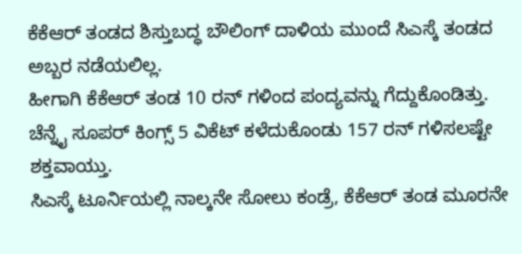ಕೆಕೆಆರ್ ತಂಡದ ಶಿಸ್ತುಬದ್ಧ ಬೌಲಿಂಗ್ ದಾಳಿಯ ಮುಂದೆ ಸಿಎಸ್ಕೆ ತಂಡದ ಅಬ್ಬರ ನಡೆಯಲಿಲ್ಲ.
ಹೀಗಾಗಿ ಕೆಕೆಆರ್ ತಂಡ 10 ರನ್ ಗಳಿಂದ ಪಂದ್ಯವನ್ನು ಗೆದ್ದುಕೊಂಡಿತ್ತು. ಚೆನ್ನೈ ಸೂಪರ್ ಕಿಂಗ್ಸ್ 5 ವಿಕೆಟ್ ಕಳೆದುಕೊಂಡು 157 ರನ್ ಗಳಿಸಲಷ್ಟೇ ಶಕ್ತವಾಯ್ತು.
ಸಿಎಸ್ಕೆ ಟೂರ್ನಿಯಲ್ಲಿ ನಾಲ್ಕನೇ ಸೋಲು ಕಂಡ್ರೆ, ಕೆಕೆಆರ್ ತಂಡ ಮೂರನೇ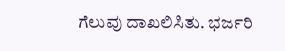ಗೆಲುವು ದಾಖಲಿಸಿತು. ಭರ್ಜರಿ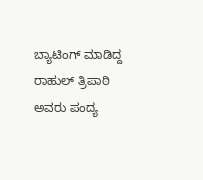ಬ್ಯಾಟಿಂಗ್ ಮಾಡಿದ್ದ ರಾಹುಲ್ ತ್ರಿಪಾಠಿ ಅವರು ಪಂದ್ಯ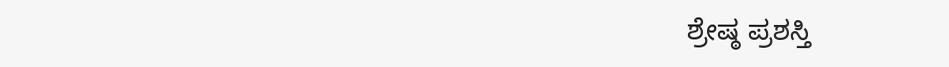ಶ್ರೇಷ್ಠ ಪ್ರಶಸ್ತಿ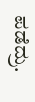ಪಡೆದ್ರು.